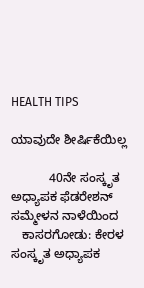HEALTH TIPS

ಯಾವುದೇ ಶೀರ್ಷಿಕೆಯಿಲ್ಲ

           40ನೇ ಸಂಸ್ಕೃತ ಅಧ್ಯಾಪಕ ಫೆಡರೇಶನ್ ಸಮ್ಮೇಳನ ನಾಳೆಯಿಂದ
   ಕಾಸರಗೋಡು: ಕೇರಳ ಸಂಸ್ಕೃತ ಅಧ್ಯಾಪಕ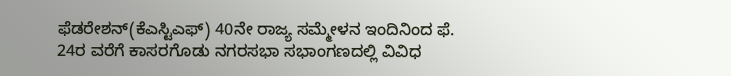ಫೆಡರೇಶನ್(ಕೆಎಸ್ಟಿಎಫ್) 40ನೇ ರಾಜ್ಯ ಸಮ್ಮೇಳನ ಇಂದಿನಿಂದ ಫೆ. 24ರ ವರೆಗೆ ಕಾಸರಗೊಡು ನಗರಸಭಾ ಸಭಾಂಗಣದಲ್ಲಿ ವಿವಿಧ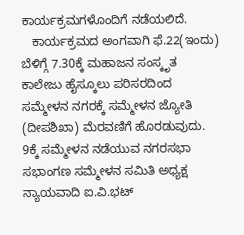ಕಾರ್ಯಕ್ರಮಗಳೊಂದಿಗೆ ನಡೆಯಲಿದೆ.
   ಕಾರ್ಯಕ್ರಮದ ಅಂಗವಾಗಿ ಫೆ.22(ಇಂದು) ಬೆಳಿಗ್ಗೆ 7.30ಕ್ಕೆ ಮಹಾಜನ ಸಂಸ್ಕೃತ ಕಾಲೇಜು ಹೈಸ್ಕೂಲು ಪರಿಸರದಿಂದ ಸಮ್ಮೇಳನ ನಗರಕ್ಕೆ ಸಮ್ಮೇಳನ ಜ್ಯೋತಿ (ದೀಪಶಿಖಾ) ಮೆರವಣಿಗೆ ಹೊರಡುವುದು. 9ಕ್ಕೆ ಸಮ್ಮೇಳನ ನಡೆಯುವ ನಗರಸಭಾ ಸಭಾಂಗಣ ಸಮ್ಮೇಳನ ಸಮಿತಿ ಅಧ್ಯಕ್ಷ ನ್ಯಾಯವಾದಿ ಐ.ವಿ.ಭಟ್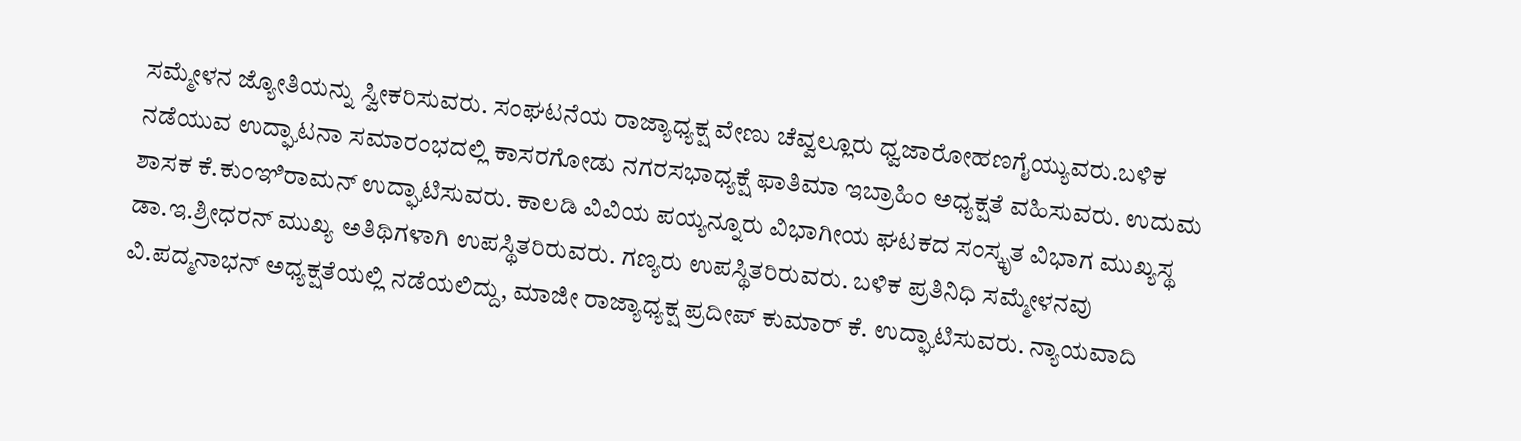ಸಮ್ಮೇಳನ ಜ್ಯೋತಿಯನ್ನು ಸ್ವೀಕರಿಸುವರು. ಸಂಘಟನೆಯ ರಾಜ್ಯಾಧ್ಯಕ್ಷ ವೇಣು ಚೆವ್ವಲ್ಲೂರು ಧ್ವಜಾರೋಹಣಗೈಯ್ಯುವರು.ಬಳಿಕ ನಡೆಯುವ ಉದ್ಘಾಟನಾ ಸಮಾರಂಭದಲ್ಲಿ ಕಾಸರಗೋಡು ನಗರಸಭಾಧ್ಯಕ್ಷೆ ಫಾತಿಮಾ ಇಬ್ರಾಹಿಂ ಅಧ್ಯಕ್ಷತೆ ವಹಿಸುವರು. ಉದುಮ ಶಾಸಕ ಕೆ.ಕುಂಞಿರಾಮನ್ ಉದ್ಘಾಟಿಸುವರು. ಕಾಲಡಿ ವಿವಿಯ ಪಯ್ಯನ್ನೂರು ವಿಭಾಗೀಯ ಘಟಕದ ಸಂಸ್ಕೃತ ವಿಭಾಗ ಮುಖ್ಯಸ್ಥ ಡಾ.ಇ.ಶ್ರೀಧರನ್ ಮುಖ್ಯ ಅತಿಥಿಗಳಾಗಿ ಉಪಸ್ಥಿತರಿರುವರು. ಗಣ್ಯರು ಉಪಸ್ಥಿತರಿರುವರು. ಬಳಿಕ ಪ್ರತಿನಿಧಿ ಸಮ್ಮೇಳನವು ವಿ.ಪದ್ಮನಾಭನ್ ಅಧ್ಯಕ್ಷತೆಯಲ್ಲಿ ನಡೆಯಲಿದ್ದು, ಮಾಜೀ ರಾಜ್ಯಾಧ್ಯಕ್ಷ ಪ್ರದೀಪ್ ಕುಮಾರ್ ಕೆ. ಉದ್ಘಾಟಿಸುವರು. ನ್ಯಾಯವಾದಿ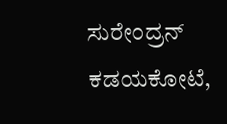ಸುರೇಂದ್ರನ್ ಕಡಯಕೋಟೆ,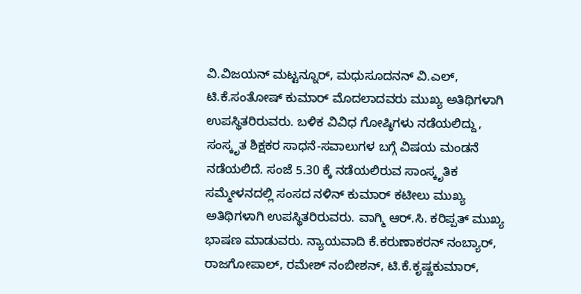ವಿ.ವಿಜಯನ್ ಮಟ್ಟನ್ನೂರ್, ಮಧುಸೂದನನ್ ವಿ.ಎಲ್, ಟಿ.ಕೆ.ಸಂತೋಷ್ ಕುಮಾರ್ ಮೊದಲಾದವರು ಮುಖ್ಯ ಅತಿಥಿಗಳಾಗಿ ಉಪಸ್ಥಿತರಿರುವರು. ಬಳಿಕ ವಿವಿಧ ಗೋಷ್ಠಿಗಳು ನಡೆಯಲಿದ್ದು, ಸಂಸ್ಕೃತ ಶಿಕ್ಷಕರ ಸಾಧನೆ-ಸವಾಲುಗಳ ಬಗ್ಗೆ ವಿಷಯ ಮಂಡನೆ ನಡೆಯಲಿದೆ. ಸಂಜೆ 5.30 ಕ್ಕೆ ನಡೆಯಲಿರುವ ಸಾಂಸ್ಕೃತಿಕ ಸಮ್ಮೇಳನದಲ್ಲಿ ಸಂಸದ ನಳಿನ್ ಕುಮಾರ್ ಕಟೀಲು ಮುಖ್ಯ ಅತಿಥಿಗಳಾಗಿ ಉಪಸ್ಥಿತರಿರುವರು. ವಾಗ್ಮಿ ಆರ್.ಸಿ. ಕರಿಪ್ಪತ್ ಮುಖ್ಯ ಭಾಷಣ ಮಾಡುವರು. ನ್ಯಾಯವಾದಿ ಕೆ.ಕರುಣಾಕರನ್ ನಂಬ್ಯಾರ್, ರಾಜಗೋಪಾಲ್, ರಮೇಶ್ ನಂಬೀಶನ್, ಟಿ.ಕೆ.ಕೃಷ್ಣಕುಮಾರ್,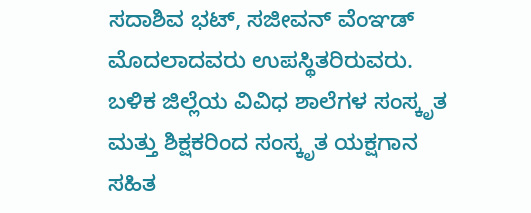ಸದಾಶಿವ ಭಟ್, ಸಜೀವನ್ ವೆಂಞಡ್ ಮೊದಲಾದವರು ಉಪಸ್ಥಿತರಿರುವರು. ಬಳಿಕ ಜಿಲ್ಲೆಯ ವಿವಿಧ ಶಾಲೆಗಳ ಸಂಸ್ಕೃತ ಮತ್ತು ಶಿಕ್ಷಕರಿಂದ ಸಂಸ್ಕೃತ ಯಕ್ಷಗಾನ ಸಹಿತ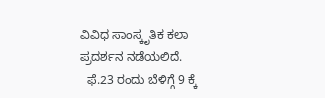ವಿವಿಧ ಸಾಂಸ್ಕೃತಿಕ ಕಲಾ ಪ್ರದರ್ಶನ ನಡೆಯಲಿದೆ.
  ಫೆ.23 ರಂದು ಬೆಳಿಗ್ಗೆ 9 ಕ್ಕೆ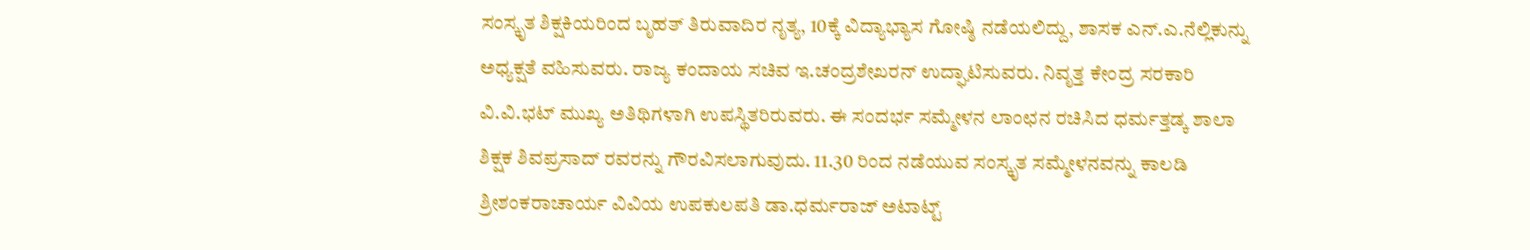ಸಂಸ್ಕೃತ ಶಿಕ್ಷಕಿಯರಿಂದ ಬೃಹತ್ ತಿರುವಾದಿರ ನೃತ್ಯ, 10ಕ್ಕೆ ವಿದ್ಯಾಭ್ಯಾಸ ಗೋಷ್ಠಿ ನಡೆಯಲಿದ್ದು, ಶಾಸಕ ಎನ್.ಎ.ನೆಲ್ಲಿಕುನ್ನು ಅಧ್ಯಕ್ಷತೆ ವಹಿಸುವರು. ರಾಜ್ಯ ಕಂದಾಯ ಸಚಿವ ಇ.ಚಂದ್ರಶೇಖರನ್ ಉದ್ಘಾಟಿಸುವರು. ನಿವೃತ್ತ ಕೇಂದ್ರ ಸರಕಾರಿ ವಿ.ವಿ.ಭಟ್ ಮುಖ್ಯ ಅತಿಥಿಗಳಾಗಿ ಉಪಸ್ಥಿತರಿರುವರು. ಈ ಸಂದರ್ಭ ಸಮ್ಮೇಳನ ಲಾಂಛನ ರಚಿಸಿದ ಧರ್ಮತ್ತಡ್ಕ ಶಾಲಾ ಶಿಕ್ಷಕ ಶಿವಪ್ರಸಾದ್ ರವರನ್ನು ಗೌರವಿಸಲಾಗುವುದು. 11.30 ರಿಂದ ನಡೆಯುವ ಸಂಸ್ಕೃತ ಸಮ್ಮೇಳನವನ್ನು ಕಾಲಡಿ ಶ್ರೀಶಂಕರಾಚಾರ್ಯ ವಿವಿಯ ಉಪಕುಲಪತಿ ಡಾ.ಧರ್ಮರಾಜ್ ಅಟಾಟ್ಟ್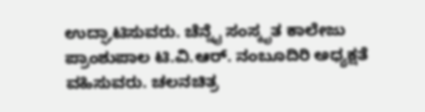ಉದ್ಘಾಟಿಸುವರು. ಚೆನ್ನೈ ಸಂಸ್ಕೃತ ಕಾಲೇಜು ಪ್ರಾಂಶುಪಾಲ ಟಿ.ವಿ.ಆರ್. ನಂಬೂದಿರಿ ಅಧ್ಯಕ್ಷತೆ ವಹಿಸುವರು. ಚಲನಚಿತ್ರ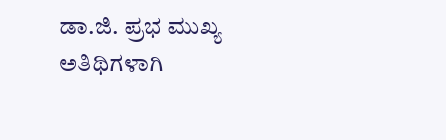ಡಾ.ಜಿ. ಪ್ರಭ ಮುಖ್ಯ ಅತಿಥಿಗಳಾಗಿ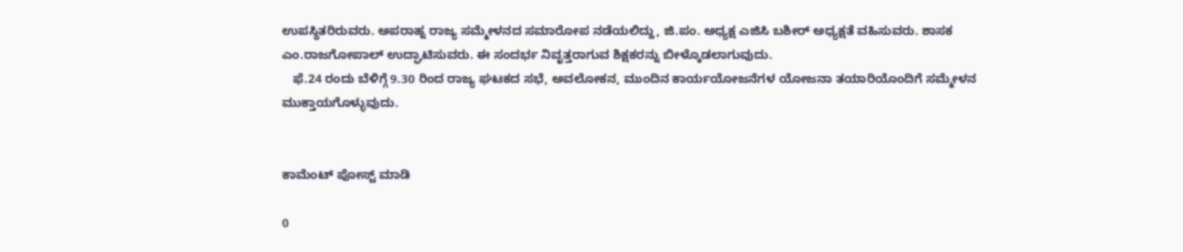ಉಪಸ್ಥಿತರಿರುವರು. ಅಪರಾಹ್ನ ರಾಜ್ಯ ಸಮ್ಮೇಳನದ ಸಮಾರೋಪ ನಡೆಯಲಿದ್ದು, ಜಿ.ಪಂ. ಅಧ್ಯಕ್ಷ ಎಜಿಸಿ ಬಶೀರ್ ಅಧ್ಯಕ್ಷತೆ ವಹಿಸುವರು. ಶಾಸಕ ಎಂ.ರಾಜಗೋಪಾಲ್ ಉದ್ಘಾಟಿಸುವರು. ಈ ಸಂದರ್ಭ ನಿವೃತ್ತರಾಗುವ ಶಿಕ್ಷಕರನ್ನು ಬೀಳ್ಕೊಡಲಾಗುವುದು.
   ಫೆ.24 ರಂದು ಬೆಳಿಗ್ಗೆ 9.30 ರಿಂದ ರಾಜ್ಯ ಘಟಕದ ಸಭೆ, ಅವಲೋಕನ, ಮುಂದಿನ ಕಾರ್ಯಯೋಜನೆಗಳ ಯೋಜನಾ ತಯಾರಿಯೊಂದಿಗೆ ಸಮ್ಮೇಳನ ಮುಕ್ತಾಯಗೊಳ್ಳುವುದು.


ಕಾಮೆಂಟ್‌‌ ಪೋಸ್ಟ್‌ ಮಾಡಿ

0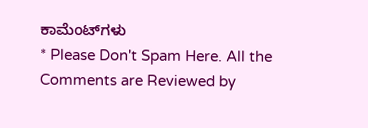ಕಾಮೆಂಟ್‌ಗಳು
* Please Don't Spam Here. All the Comments are Reviewed by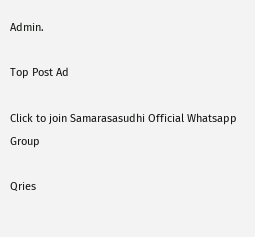Admin.

Top Post Ad

Click to join Samarasasudhi Official Whatsapp Group

Qries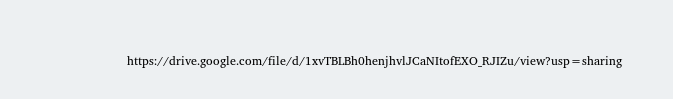https://drive.google.com/file/d/1xvTBLBh0henjhvlJCaNItofEXO_RJIZu/view?usp=sharing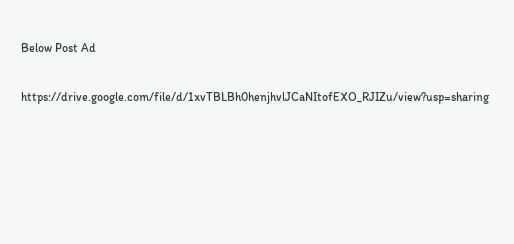Below Post Ad

https://drive.google.com/file/d/1xvTBLBh0henjhvlJCaNItofEXO_RJIZu/view?usp=sharing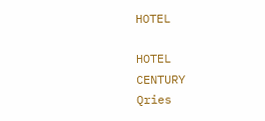HOTEL

HOTEL
CENTURY
Qries